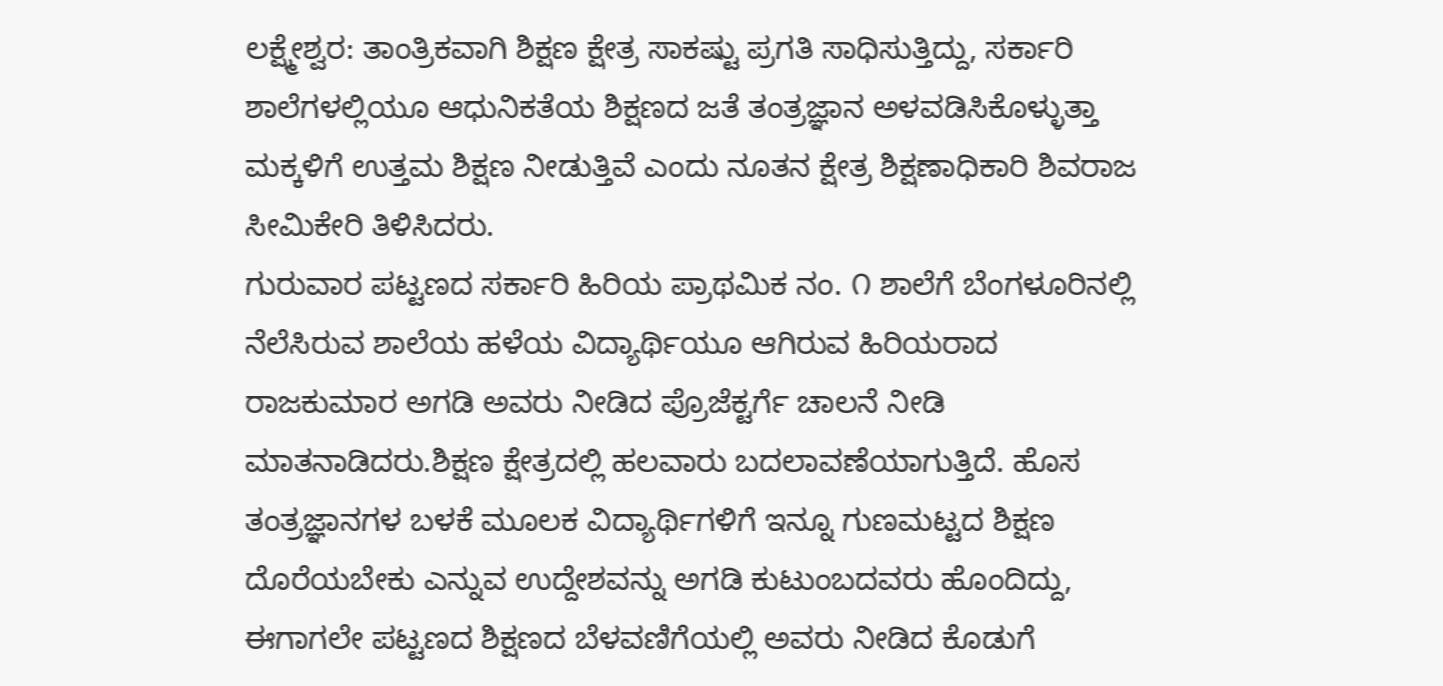ಲಕ್ಷ್ಮೇಶ್ವರ: ತಾಂತ್ರಿಕವಾಗಿ ಶಿಕ್ಷಣ ಕ್ಷೇತ್ರ ಸಾಕಷ್ಟು ಪ್ರಗತಿ ಸಾಧಿಸುತ್ತಿದ್ದು, ಸರ್ಕಾರಿ ಶಾಲೆಗಳಲ್ಲಿಯೂ ಆಧುನಿಕತೆಯ ಶಿಕ್ಷಣದ ಜತೆ ತಂತ್ರಜ್ಞಾನ ಅಳವಡಿಸಿಕೊಳ್ಳುತ್ತಾ ಮಕ್ಕಳಿಗೆ ಉತ್ತಮ ಶಿಕ್ಷಣ ನೀಡುತ್ತಿವೆ ಎಂದು ನೂತನ ಕ್ಷೇತ್ರ ಶಿಕ್ಷಣಾಧಿಕಾರಿ ಶಿವರಾಜ ಸೀಮಿಕೇರಿ ತಿಳಿಸಿದರು.
ಗುರುವಾರ ಪಟ್ಟಣದ ಸರ್ಕಾರಿ ಹಿರಿಯ ಪ್ರಾಥಮಿಕ ನಂ. ೧ ಶಾಲೆಗೆ ಬೆಂಗಳೂರಿನಲ್ಲಿ ನೆಲೆಸಿರುವ ಶಾಲೆಯ ಹಳೆಯ ವಿದ್ಯಾರ್ಥಿಯೂ ಆಗಿರುವ ಹಿರಿಯರಾದ ರಾಜಕುಮಾರ ಅಗಡಿ ಅವರು ನೀಡಿದ ಪ್ರೊಜೆಕ್ಟರ್ಗೆ ಚಾಲನೆ ನೀಡಿ ಮಾತನಾಡಿದರು.ಶಿಕ್ಷಣ ಕ್ಷೇತ್ರದಲ್ಲಿ ಹಲವಾರು ಬದಲಾವಣೆಯಾಗುತ್ತಿದೆ. ಹೊಸ ತಂತ್ರಜ್ಞಾನಗಳ ಬಳಕೆ ಮೂಲಕ ವಿದ್ಯಾರ್ಥಿಗಳಿಗೆ ಇನ್ನೂ ಗುಣಮಟ್ಟದ ಶಿಕ್ಷಣ ದೊರೆಯಬೇಕು ಎನ್ನುವ ಉದ್ದೇಶವನ್ನು ಅಗಡಿ ಕುಟುಂಬದವರು ಹೊಂದಿದ್ದು, ಈಗಾಗಲೇ ಪಟ್ಟಣದ ಶಿಕ್ಷಣದ ಬೆಳವಣಿಗೆಯಲ್ಲಿ ಅವರು ನೀಡಿದ ಕೊಡುಗೆ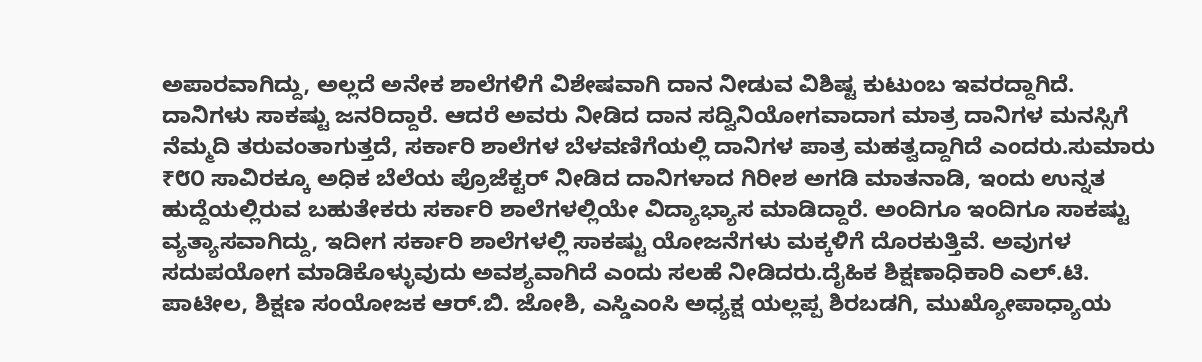ಅಪಾರವಾಗಿದ್ದು, ಅಲ್ಲದೆ ಅನೇಕ ಶಾಲೆಗಳಿಗೆ ವಿಶೇಷವಾಗಿ ದಾನ ನೀಡುವ ವಿಶಿಷ್ಟ ಕುಟುಂಬ ಇವರದ್ದಾಗಿದೆ. ದಾನಿಗಳು ಸಾಕಷ್ಟು ಜನರಿದ್ದಾರೆ. ಆದರೆ ಅವರು ನೀಡಿದ ದಾನ ಸದ್ವಿನಿಯೋಗವಾದಾಗ ಮಾತ್ರ ದಾನಿಗಳ ಮನಸ್ಸಿಗೆ ನೆಮ್ಮದಿ ತರುವಂತಾಗುತ್ತದೆ, ಸರ್ಕಾರಿ ಶಾಲೆಗಳ ಬೆಳವಣಿಗೆಯಲ್ಲಿ ದಾನಿಗಳ ಪಾತ್ರ ಮಹತ್ವದ್ದಾಗಿದೆ ಎಂದರು.ಸುಮಾರು ₹೮೦ ಸಾವಿರಕ್ಕೂ ಅಧಿಕ ಬೆಲೆಯ ಪ್ರೊಜೆಕ್ಟರ್ ನೀಡಿದ ದಾನಿಗಳಾದ ಗಿರೀಶ ಅಗಡಿ ಮಾತನಾಡಿ, ಇಂದು ಉನ್ನತ ಹುದ್ದೆಯಲ್ಲಿರುವ ಬಹುತೇಕರು ಸರ್ಕಾರಿ ಶಾಲೆಗಳಲ್ಲಿಯೇ ವಿದ್ಯಾಭ್ಯಾಸ ಮಾಡಿದ್ದಾರೆ. ಅಂದಿಗೂ ಇಂದಿಗೂ ಸಾಕಷ್ಟು ವ್ಯತ್ಯಾಸವಾಗಿದ್ದು, ಇದೀಗ ಸರ್ಕಾರಿ ಶಾಲೆಗಳಲ್ಲಿ ಸಾಕಷ್ಟು ಯೋಜನೆಗಳು ಮಕ್ಕಳಿಗೆ ದೊರಕುತ್ತಿವೆ. ಅವುಗಳ ಸದುಪಯೋಗ ಮಾಡಿಕೊಳ್ಳುವುದು ಅವಶ್ಯವಾಗಿದೆ ಎಂದು ಸಲಹೆ ನೀಡಿದರು.ದೈಹಿಕ ಶಿಕ್ಷಣಾಧಿಕಾರಿ ಎಲ್.ಟಿ. ಪಾಟೀಲ, ಶಿಕ್ಷಣ ಸಂಯೋಜಕ ಆರ್.ಬಿ. ಜೋಶಿ, ಎಸ್ಡಿಎಂಸಿ ಅಧ್ಯಕ್ಷ ಯಲ್ಲಪ್ಪ ಶಿರಬಡಗಿ, ಮುಖ್ಯೋಪಾಧ್ಯಾಯ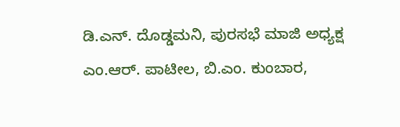ಡಿ.ಎನ್. ದೊಡ್ಡಮನಿ, ಪುರಸಭೆ ಮಾಜಿ ಅಧ್ಯಕ್ಷ ಎಂ.ಆರ್. ಪಾಟೀಲ, ಬಿ.ಎಂ. ಕುಂಬಾರ,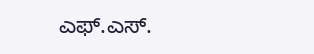ಎಫ್.ಎಸ್.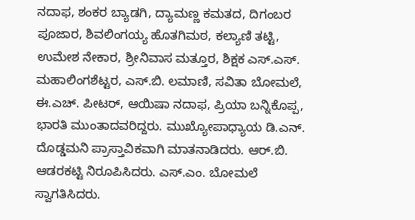ನದಾಫ, ಶಂಕರ ಬ್ಯಾಡಗಿ, ದ್ಯಾಮಣ್ಣ ಕಮತದ, ದಿಗಂಬರ ಪೂಜಾರ, ಶಿವಲಿಂಗಯ್ಯ ಹೊತಗಿಮಠ, ಕಲ್ಯಾಣಿ ತಟ್ಟಿ, ಉಮೇಶ ನೇಕಾರ, ಶ್ರೀನಿವಾಸ ಮತ್ತೂರ, ಶಿಕ್ಷಕ ಎಸ್.ಎಸ್. ಮಹಾಲಿಂಗಶೆಟ್ಟರ, ಎಸ್.ಬಿ. ಲಮಾಣಿ, ಸವಿತಾ ಬೋಮಲೆ, ಈ.ಎಚ್. ಪೀಟರ್, ಆಯಿಷಾ ನದಾಫ, ಪ್ರಿಯಾ ಬನ್ನಿಕೊಪ್ಪ, ಭಾರತಿ ಮುಂತಾದವರಿದ್ದರು. ಮುಖ್ಯೋಪಾಧ್ಯಾಯ ಡಿ.ಎನ್. ದೊಡ್ಡಮನಿ ಪ್ರಾಸ್ತಾವಿಕವಾಗಿ ಮಾತನಾಡಿದರು. ಆರ್.ಬಿ. ಆಡರಕಟ್ಟಿ ನಿರೂಪಿಸಿದರು. ಎಸ್.ಎಂ. ಬೋಮಲೆ ಸ್ವಾಗತಿಸಿದರು.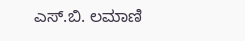ಎಸ್.ಬಿ. ಲಮಾಣಿ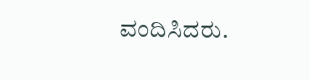ವಂದಿಸಿದರು.